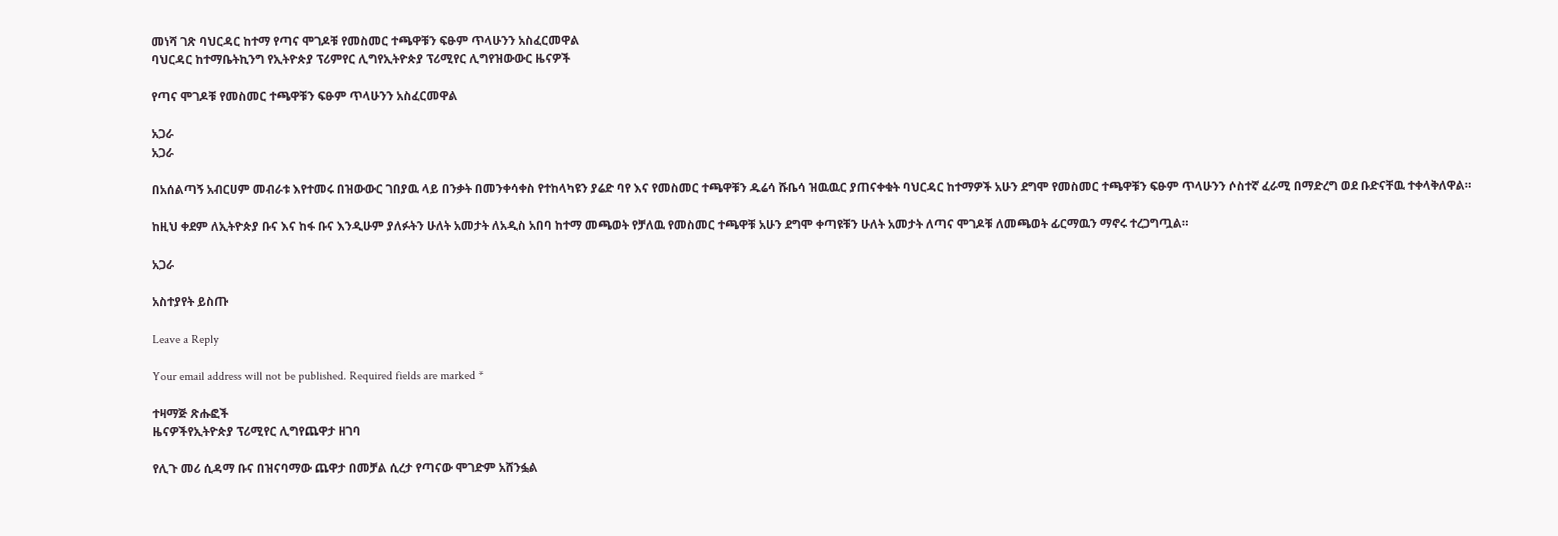መነሻ ገጽ ባህርዳር ከተማ የጣና ሞገዶቹ የመስመር ተጫዋቹን ፍፁም ጥላሁንን አስፈርመዋል
ባህርዳር ከተማቤትኪንግ የኢትዮጵያ ፕሪምየር ሊግየኢትዮጵያ ፕሪሚየር ሊግየዝውውር ዜናዎች

የጣና ሞገዶቹ የመስመር ተጫዋቹን ፍፁም ጥላሁንን አስፈርመዋል

አጋራ
አጋራ

በአሰልጣኝ አብርሀም መብራቱ እየተመሩ በዝውውር ገበያዉ ላይ በንቃት በመንቀሳቀስ የተከላካዩን ያሬድ ባየ እና የመስመር ተጫዋቹን ዱሬሳ ሹቤሳ ዝዉዉር ያጠናቀቁት ባህርዳር ከተማዎች አሁን ደግሞ የመስመር ተጫዋቹን ፍፁም ጥላሁንን ሶስተኛ ፈራሚ በማድረግ ወደ ቡድናቸዉ ተቀላቅለዋል።

ከዚህ ቀደም ለኢትዮጵያ ቡና እና ከፋ ቡና እንዲሁም ያለፉትን ሁለት አመታት ለአዲስ አበባ ከተማ መጫወት የቻለዉ የመስመር ተጫዋቹ አሁን ደግሞ ቀጣዩቹን ሁለት አመታት ለጣና ሞገዶቹ ለመጫወት ፊርማዉን ማኖሩ ተረጋግጧል።

አጋራ

አስተያየት ይስጡ

Leave a Reply

Your email address will not be published. Required fields are marked *

ተዛማጅ ጽሑፎች
ዜናዎችየኢትዮጵያ ፕሪሚየር ሊግየጨዋታ ዘገባ

የሊጉ መሪ ሲዳማ ቡና በዝናባማው ጨዋታ በመቻል ሲረታ የጣናው ሞገድም አሸንፏል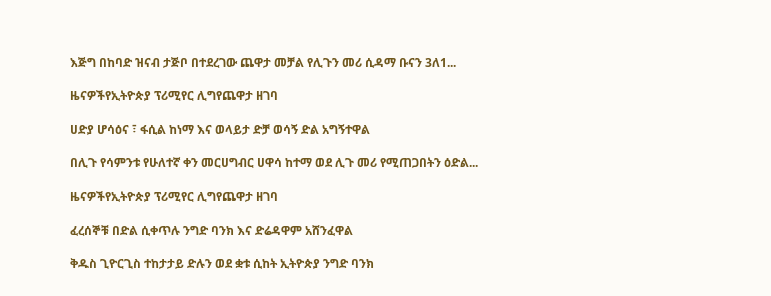እጅግ በከባድ ዝናብ ታጅቦ በተደረገው ጨዋታ መቻል የሊጉን መሪ ሲዳማ ቡናን 3ለ1...

ዜናዎችየኢትዮጵያ ፕሪሚየር ሊግየጨዋታ ዘገባ

ሀድያ ሆሳዕና ፣ ፋሲል ከነማ እና ወላይታ ድቻ ወሳኝ ድል አግኝተዋል

በሊጉ የሳምንቱ የሁለተኛ ቀን መርሀግብር ሀዋሳ ከተማ ወደ ሊጉ መሪ የሚጠጋበትን ዕድል...

ዜናዎችየኢትዮጵያ ፕሪሚየር ሊግየጨዋታ ዘገባ

ፈረሰኞቹ በድል ሲቀጥሉ ንግድ ባንክ እና ድሬዳዋም አሸንፈዋል

ቅዱስ ጊዮርጊስ ተከታታይ ድሉን ወደ ቋቱ ሲከት ኢትዮጵያ ንግድ ባንክ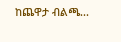ከጨዋታ ብልጫ...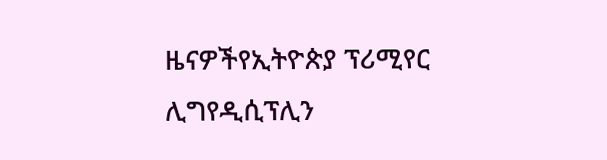ዜናዎችየኢትዮጵያ ፕሪሚየር ሊግየዲሲፕሊን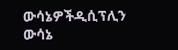ውሳኔዎችዲሲፕሊን ውሳኔ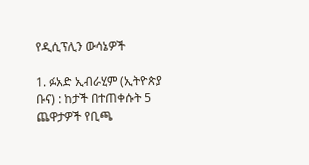የዲሲፕሊን ውሳኔዎች

1. ፉአድ ኢብራሂም (ኢትዮጵያ ቡና) : ከታች በተጠቀሱት 5 ጨዋታዎች የቢጫ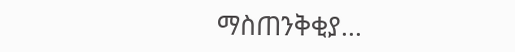ማስጠንቅቂያ...